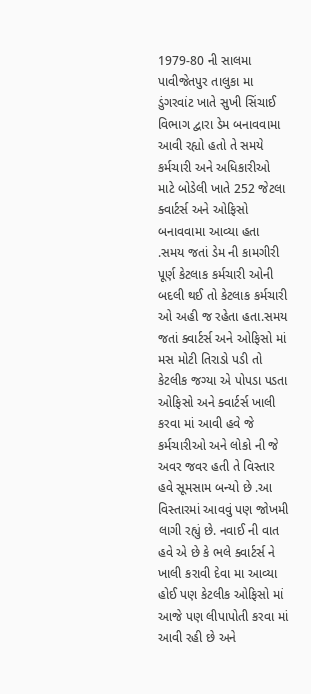1979-80 ની સાલમા પાવીજેતપુર તાલુકા મા ડુંગરવાંટ ખાતે સુખી સિંચાઈ વિભાગ દ્વારા ડેમ બનાવવામા આવી રહ્યો હતો તે સમયે કર્મચારી અને અધિકારીઓ માટે બોડેલી ખાતે 252 જેટલા ક્વાર્ટર્સ અને ઓફિસો બનાવવામા આવ્યા હતા .સમય જતાં ડેમ ની કામગીરી પૂર્ણ કેટલાક કર્મચારી ઓની બદલી થઈ તો કેટલાક કર્મચારી ઓ અહી જ રહેતા હતા.સમય જતાં ક્વાર્ટર્સ અને ઓફિસો માં મસ મોટી તિરાડો પડી તો કેટલીક જગ્યા એ પોપડા પડતા ઓફિસો અને ક્વાર્ટર્સ ખાલી કરવા માં આવી હવે જે કર્મચારીઓ અને લોકો ની જે અવર જવર હતી તે વિસ્તાર હવે સૂમસામ બન્યો છે .આ વિસ્તારમાં આવવું પણ જોખમી લાગી રહ્યું છે. નવાઈ ની વાત હવે એ છે કે ભલે ક્વાર્ટર્સ ને ખાલી કરાવી દેવા મા આવ્યા હોઈ પણ કેટલીક ઓફિસો માં આજે પણ લીપાપોતી કરવા માં આવી રહી છે અને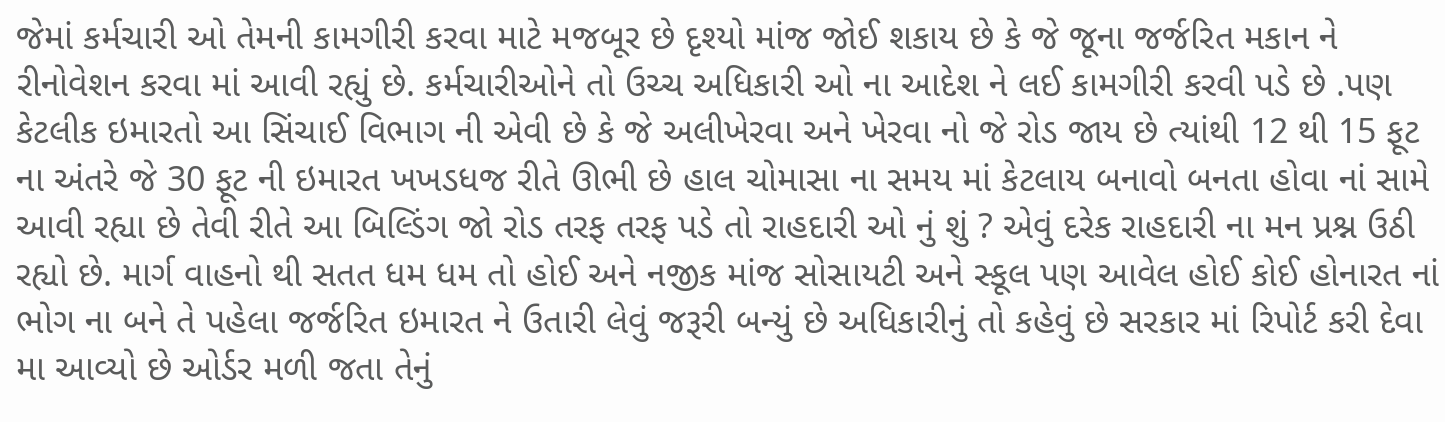જેમાં કર્મચારી ઓ તેમની કામગીરી કરવા માટે મજબૂર છે દૃશ્યો માંજ જોઈ શકાય છે કે જે જૂના જર્જરિત મકાન ને રીનોવેશન કરવા માં આવી રહ્યું છે. કર્મચારીઓને તો ઉચ્ચ અધિકારી ઓ ના આદેશ ને લઈ કામગીરી કરવી પડે છે .પણ કેટલીક ઇમારતો આ સિંચાઈ વિભાગ ની એવી છે કે જે અલીખેરવા અને ખેરવા નો જે રોડ જાય છે ત્યાંથી 12 થી 15 ફૂટ ના અંતરે જે 30 ફૂટ ની ઇમારત ખખડધજ રીતે ઊભી છે હાલ ચોમાસા ના સમય માં કેટલાય બનાવો બનતા હોવા નાં સામે આવી રહ્યા છે તેવી રીતે આ બિલ્ડિંગ જો રોડ તરફ તરફ પડે તો રાહદારી ઓ નું શું ? એવું દરેક રાહદારી ના મન પ્રશ્ન ઉઠી રહ્યો છે. માર્ગ વાહનો થી સતત ધમ ધમ તો હોઈ અને નજીક માંજ સોસાયટી અને સ્કૂલ પણ આવેલ હોઈ કોઈ હોનારત નાં ભોગ ના બને તે પહેલા જર્જરિત ઇમારત ને ઉતારી લેવું જરૂરી બન્યું છે અધિકારીનું તો કહેવું છે સરકાર માં રિપોર્ટ કરી દેવા મા આવ્યો છે ઓર્ડર મળી જતા તેનું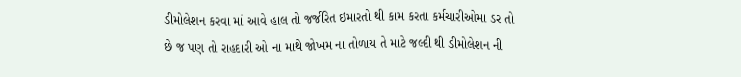ડીમોલેશન કરવા માં આવે હાલ તો જર્જરિત ઇમારતો થી કામ કરતા કર્મચારીઓમા ડર તો છે જ પણ તો રાહદારી ઓ ના માથે જોખમ ના તોળાય તે માટે જલ્દી થી ડીમોલેશન ની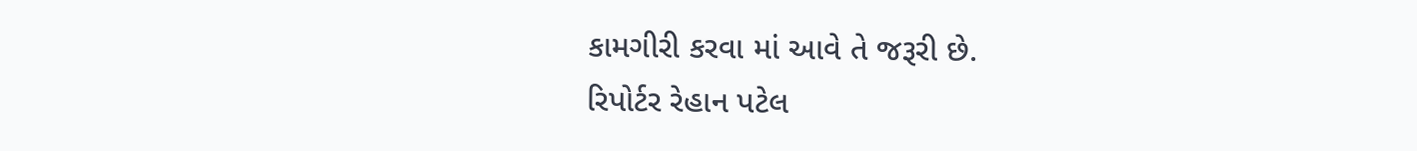કામગીરી કરવા માં આવે તે જરૂરી છે.
રિપોર્ટર રેહાન પટેલ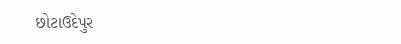છોટાઉદેપુર